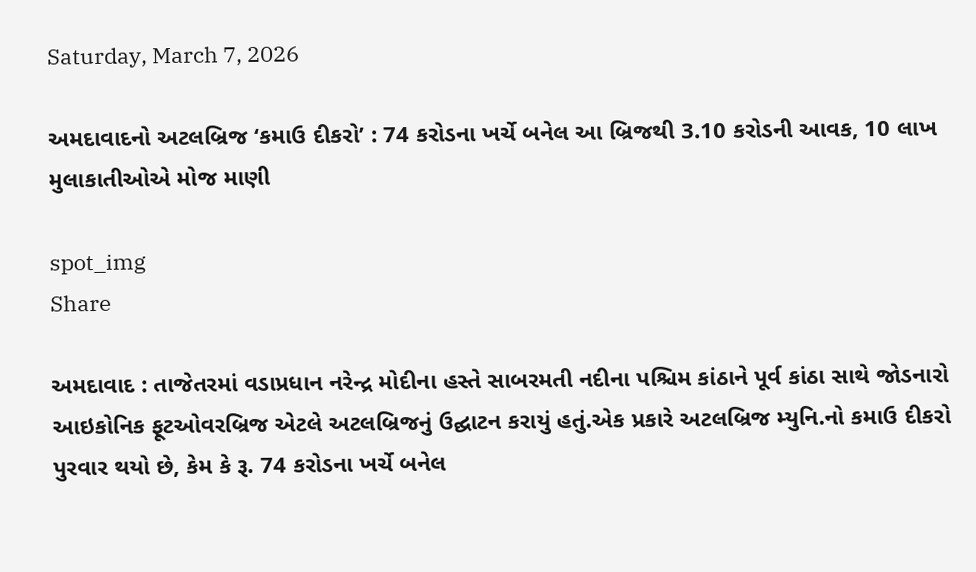Saturday, March 7, 2026

અમદાવાદનો અટલબ્રિજ ‘કમાઉ દીકરો’ : 74 કરોડના ખર્ચે બનેલ આ બ્રિજથી 3.10 કરોડની આવક, 10 લાખ મુલાકાતીઓએ મોજ માણી

spot_img
Share

અમદાવાદ : તાજેતરમાં વડાપ્રધાન નરેન્દ્ર મોદીના હસ્તે સાબરમતી નદીના પશ્ચિમ કાંઠાને પૂર્વ કાંઠા સાથે જોડનારો આઇકોનિક ફૂટઓવરબ્રિજ એટલે અટલબ્રિજનું ઉદ્ઘાટન કરાયું હતું.એક પ્રકારે અટલબ્રિજ મ્યુનિ.નો કમાઉ દીકરો પુરવાર થયો છે, કેમ કે રૂ. 74 કરોડના ખર્ચે બનેલ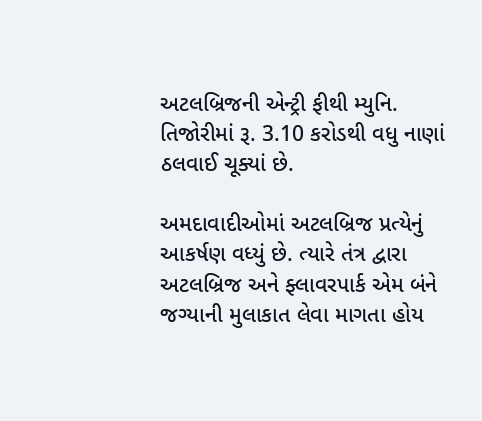અટલબ્રિજની એન્ટ્રી ફીથી મ્યુનિ. તિજોરીમાં રૂ. 3.10 કરોડથી વધુ નાણાં ઠલવાઈ ચૂક્યાં છે.

અમદાવાદીઓમાં અટલબ્રિજ પ્રત્યેનું આકર્ષણ વધ્યું છે. ત્યારે તંત્ર દ્વારા અટલબ્રિજ અને ફ્લાવરપાર્ક એમ બંને જગ્યાની મુલાકાત લેવા માગતા હોય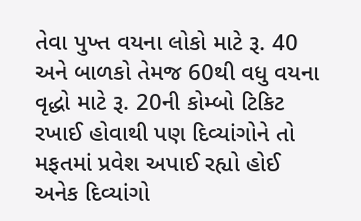તેવા પુખ્ત વયના લોકો માટે રૂ. 40 અને બાળકો તેમજ 60થી વધુ વયના વૃદ્ધો માટે રૂ. 20ની કોમ્બો ટિકિટ રખાઈ હોવાથી પણ દિવ્યાંગોને તો મફતમાં પ્રવેશ અપાઈ રહ્યો હોઈ અનેક દિવ્યાંગો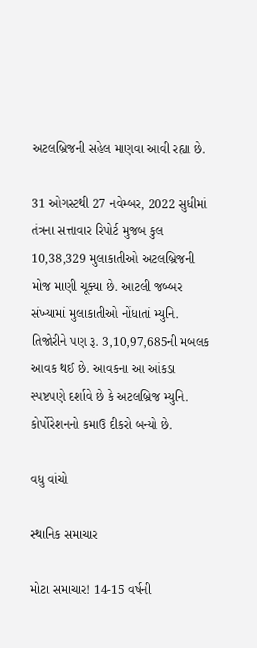અટલબ્રિજની સહેલ માણવા આવી રહ્યા છે.

31 ઓગસ્ટથી 27 નવેમ્બર, 2022 સુધીમાં તંત્રના સત્તાવાર રિપોર્ટ મુજબ કુલ 10,38,329 મુલાકાતીઓ અટલબ્રિજની મોજ માણી ચૂક્યા છે. આટલી જબ્બર સંખ્યામાં મુલાકાતીઓ નોંધાતાં મ્યુનિ. તિજોરીને પણ રૂ. 3,10,97,685ની મબલક આવક થઈ છે. આવકના આ આંકડા સ્પષ્ટપણે દર્શાવે છે કે અટલબ્રિજ મ્યુનિ. કોર્પોરેશનનો કમાઉ દીકરો બન્યો છે.

વધુ વાંચો

સ્થાનિક સમાચાર

મોટા સમાચાર! 14-15 વર્ષની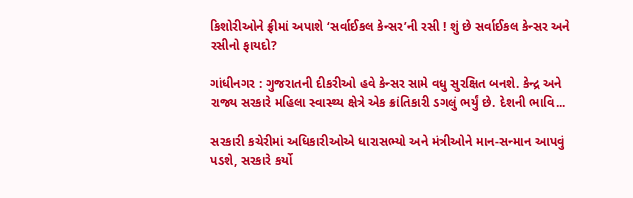કિશોરીઓને ફ્રીમાં અપાશે ‘સર્વાઈકલ કેન્સર’ની રસી ! શું છે સર્વાઈકલ કેન્સર અને રસીનો ફાયદો?

ગાંધીનગર : ગુજરાતની દીકરીઓ હવે કેન્સર સામે વધુ સુરક્ષિત બનશે. કેન્દ્ર અને રાજ્ય સરકારે મહિલા સ્વાસ્થ્ય ક્ષેત્રે એક ક્રાંતિકારી ડગલું ભર્યું છે. દેશની ભાવિ...

સરકારી કચેરીમાં અધિકારીઓએ ધારાસભ્યો અને મંત્રીઓને માન-સન્માન આપવું પડશે, સરકારે કર્યો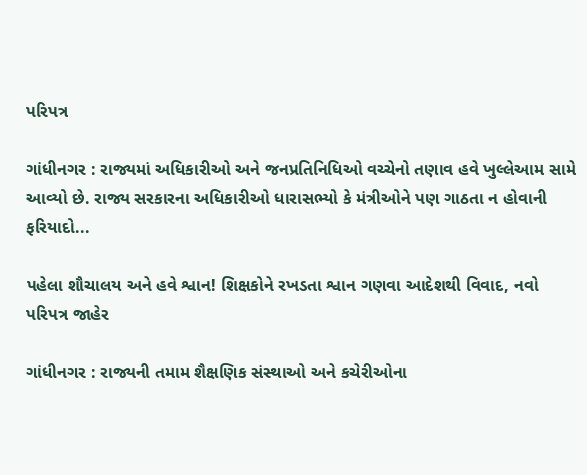પરિપત્ર

ગાંધીનગર : રાજ્યમાં અધિકારીઓ અને જનપ્રતિનિધિઓ વચ્ચેનો તણાવ હવે ખુલ્લેઆમ સામે આવ્યો છે. રાજ્ય સરકારના અધિકારીઓ ધારાસભ્યો કે મંત્રીઓને પણ ગાઠતા ન હોવાની ફરિયાદો...

પહેલા શૌચાલય અને હવે શ્વાન! શિક્ષકોને રખડતા શ્વાન ગણવા આદેશથી વિવાદ, નવો પરિપત્ર જાહેર

ગાંધીનગર : રાજ્યની તમામ શૈક્ષણિક સંસ્થાઓ અને કચેરીઓના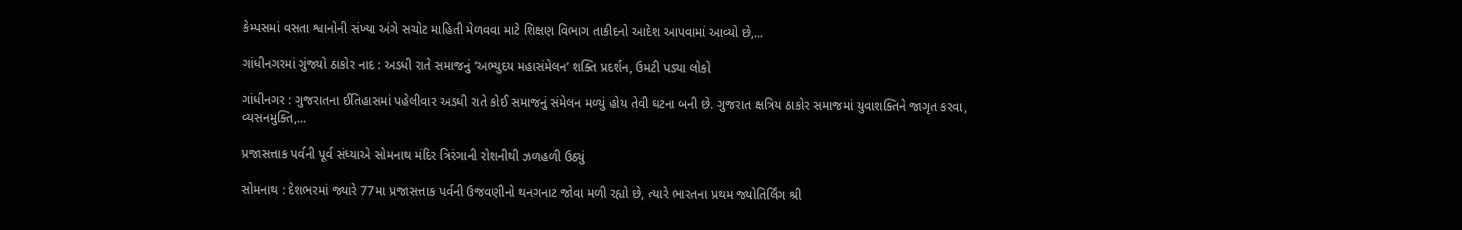કેમ્પસમાં વસતા શ્વાનોની સંખ્યા અંગે સચોટ માહિતી મેળવવા માટે શિક્ષણ વિભાગ તાકીદનો આદેશ આપવામાં આવ્યો છે,...

ગાંધીનગરમાં ગુંજ્યો ઠાકોર નાદ : અડધી રાતે સમાજનું ‘અભ્યુદય મહાસંમેલન’ શક્તિ પ્રદર્શન, ઉમટી પડ્યા લોકો

ગાંધીનગર : ગુજરાતના ઈતિહાસમાં પહેલીવાર અડધી રાતે કોઈ સમાજનું સંમેલન મળ્યું હોય તેવી ઘટના બની છે. ગુજરાત ક્ષત્રિય ઠાકોર સમાજમાં યુવાશક્તિને જાગૃત કરવા, વ્યસનમુક્તિ,...

પ્રજાસત્તાક પર્વની પૂર્વ સંધ્યાએ સોમનાથ મંદિર ત્રિરંગાની રોશનીથી ઝળહળી ઉઠ્યું

સોમનાથ : દેશભરમાં જ્યારે 77મા પ્રજાસત્તાક પર્વની ઉજવણીનો થનગનાટ જોવા મળી રહ્યો છે, ત્યારે ભારતના પ્રથમ જ્યોતિર્લિંગ શ્રી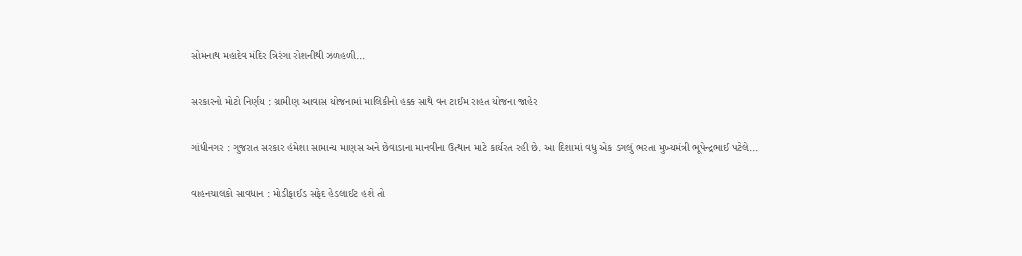સોમનાથ મહાદેવ મંદિર ત્રિરંગા રોશનીથી ઝળહળી...

સરકારનો મોટો નિર્ણય : ગ્રામીણ આવાસ યોજનામાં માલિકીનો હક્ક સાથે વન ટાઈમ રાહત યોજના જાહેર

ગાંધીનગર : ગુજરાત સરકાર હંમેશા સામાન્ય માણસ અને છેવાડાના માનવીના ઉત્થાન માટે કાર્યરત રહી છે. આ દિશામાં વધુ એક ડગલું ભરતા મુખ્યમંત્રી ભૂપેન્દ્રભાઈ પટેલે...

વાહનચાલકો સાવધાન : મોડીફાઈડ સફેદ હેડલાઈટ હશે તો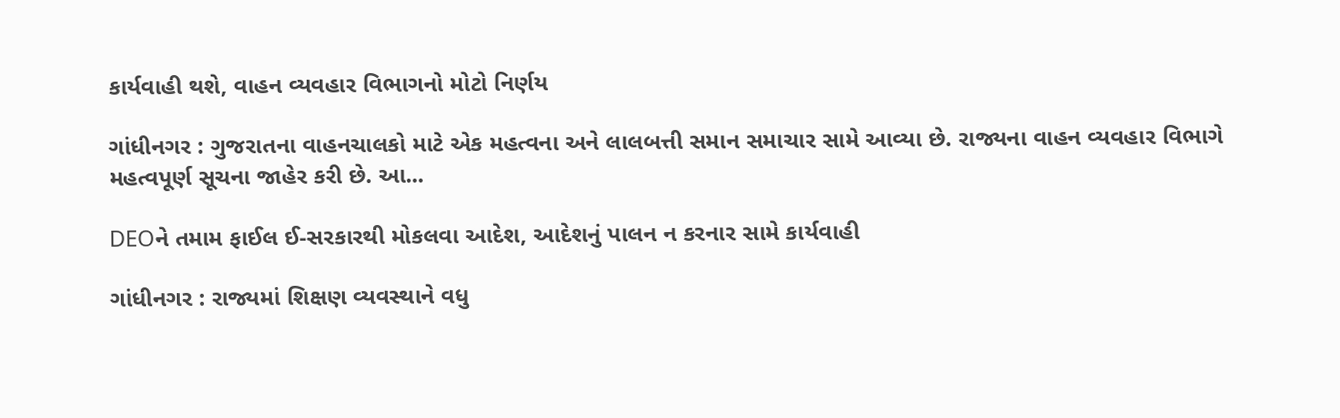કાર્યવાહી થશે, વાહન વ્યવહાર વિભાગનો મોટો નિર્ણય

ગાંધીનગર : ગુજરાતના વાહનચાલકો માટે એક મહત્વના અને લાલબત્તી સમાન સમાચાર સામે આવ્યા છે. રાજ્યના વાહન વ્યવહાર વિભાગે મહત્વપૂર્ણ સૂચના જાહેર કરી છે. આ...

DEOને તમામ ફાઈલ ઈ-સરકારથી મોકલવા આદેશ, આદેશનું પાલન ન કરનાર સામે કાર્યવાહી

ગાંધીનગર : રાજ્યમાં શિક્ષણ વ્યવસ્થાને વધુ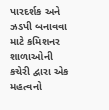પારદર્શક અને ઝડપી બનાવવા માટે કમિશનર શાળાઓની કચેરી દ્વારા એક મહત્વનો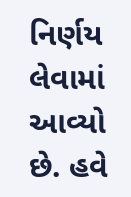નિર્ણય લેવામાં આવ્યો છે. હવે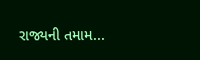રાજ્યની તમામ...